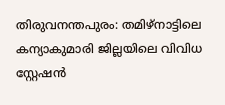തിരുവനന്തപുരം: തമിഴ്നാട്ടിലെ കന്യാകുമാരി ജില്ലയിലെ വിവിധ സ്റ്റേഷൻ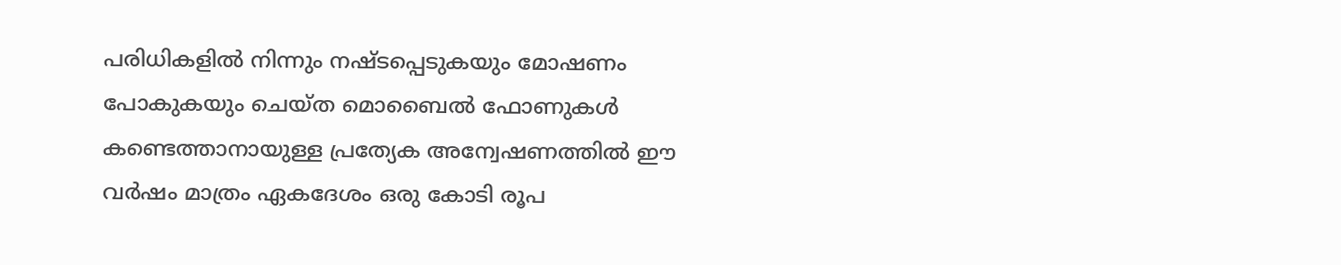പരിധികളിൽ നിന്നും നഷ്ടപ്പെടുകയും മോഷണം പോകുകയും ചെയ്ത മൊബൈൽ ഫോണുകൾ കണ്ടെത്താനായുള്ള പ്രത്യേക അന്വേഷണത്തിൽ ഈ വർഷം മാത്രം ഏകദേശം ഒരു കോടി രൂപ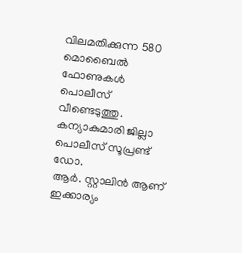വിലമതിക്കുന്ന 580 മൊബൈൽ ഫോണുകൾ പൊലീസ് വീണ്ടെടുത്തു. കന്യാകുമാരി ജില്ലാ പൊലീസ് സൂപ്രണ്ട് ഡോ.
ആർ. സ്റ്റാലിൻ ആണ് ഇക്കാര്യം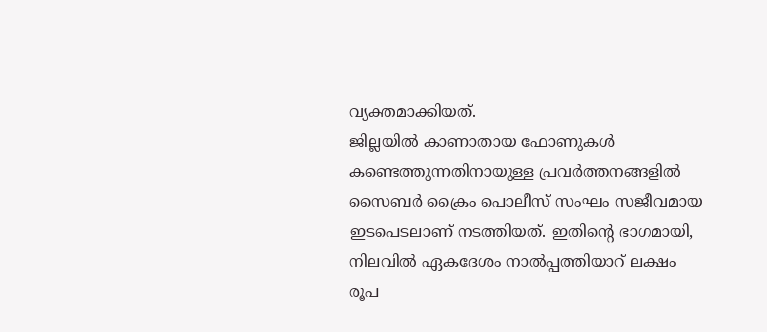വ്യക്തമാക്കിയത്.
ജില്ലയിൽ കാണാതായ ഫോണുകൾ കണ്ടെത്തുന്നതിനായുള്ള പ്രവർത്തനങ്ങളിൽ സൈബർ ക്രൈം പൊലീസ് സംഘം സജീവമായ ഇടപെടലാണ് നടത്തിയത്. ഇതിന്റെ ഭാഗമായി, നിലവിൽ ഏകദേശം നാൽപ്പത്തിയാറ് ലക്ഷം രൂപ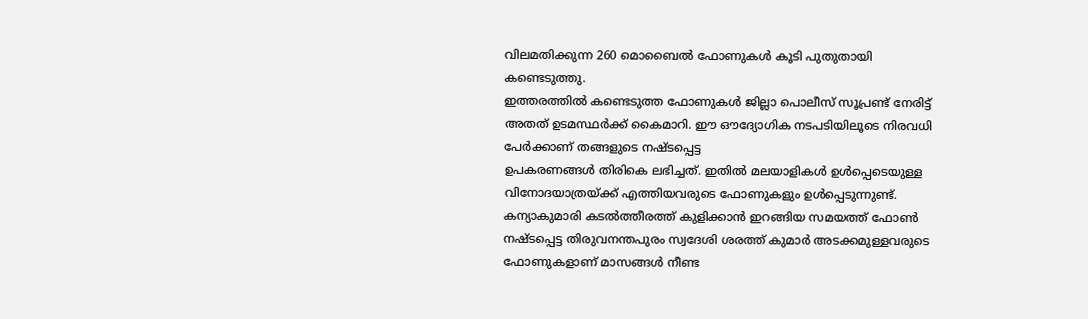വിലമതിക്കുന്ന 260 മൊബൈൽ ഫോണുകൾ കൂടി പുതുതായി കണ്ടെടുത്തു.
ഇത്തരത്തിൽ കണ്ടെടുത്ത ഫോണുകൾ ജില്ലാ പൊലീസ് സൂപ്രണ്ട് നേരിട്ട് അതത് ഉടമസ്ഥർക്ക് കൈമാറി. ഈ ഔദ്യോഗിക നടപടിയിലൂടെ നിരവധി പേർക്കാണ് തങ്ങളുടെ നഷ്ടപ്പെട്ട
ഉപകരണങ്ങൾ തിരികെ ലഭിച്ചത്. ഇതിൽ മലയാളികൾ ഉൾപ്പെടെയുള്ള വിനോദയാത്രയ്ക്ക് എത്തിയവരുടെ ഫോണുകളും ഉൾപ്പെടുന്നുണ്ട്.
കന്യാകുമാരി കടൽത്തീരത്ത് കുളിക്കാൻ ഇറങ്ങിയ സമയത്ത് ഫോൺ നഷ്ടപ്പെട്ട തിരുവനന്തപുരം സ്വദേശി ശരത്ത് കുമാർ അടക്കമുള്ളവരുടെ ഫോണുകളാണ് മാസങ്ങൾ നീണ്ട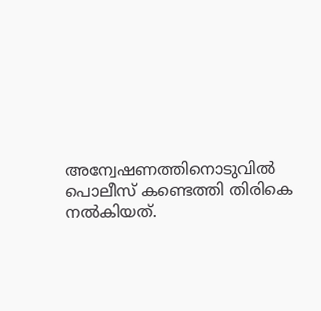അന്വേഷണത്തിനൊടുവിൽ പൊലീസ് കണ്ടെത്തി തിരികെ നൽകിയത്.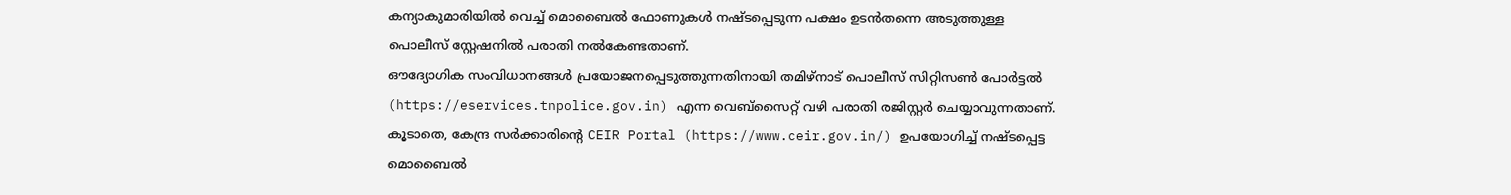കന്യാകുമാരിയിൽ വെച്ച് മൊബൈൽ ഫോണുകൾ നഷ്ടപ്പെടുന്ന പക്ഷം ഉടൻതന്നെ അടുത്തുള്ള പൊലീസ് സ്റ്റേഷനിൽ പരാതി നൽകേണ്ടതാണ്.
ഔദ്യോഗിക സംവിധാനങ്ങൾ പ്രയോജനപ്പെടുത്തുന്നതിനായി തമിഴ്നാട് പൊലീസ് സിറ്റിസൺ പോർട്ടൽ (https://eservices.tnpolice.gov.in) എന്ന വെബ്സൈറ്റ് വഴി പരാതി രജിസ്റ്റർ ചെയ്യാവുന്നതാണ്. കൂടാതെ, കേന്ദ്ര സർക്കാരിന്റെ CEIR Portal (https://www.ceir.gov.in/) ഉപയോഗിച്ച് നഷ്ടപ്പെട്ട
മൊബൈൽ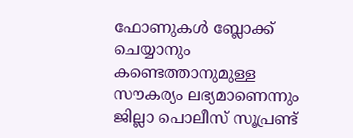ഫോണുകൾ ബ്ലോക്ക് ചെയ്യാനും കണ്ടെത്താനുമുള്ള സൗകര്യം ലഭ്യമാണെന്നും ജില്ലാ പൊലീസ് സൂപ്രണ്ട്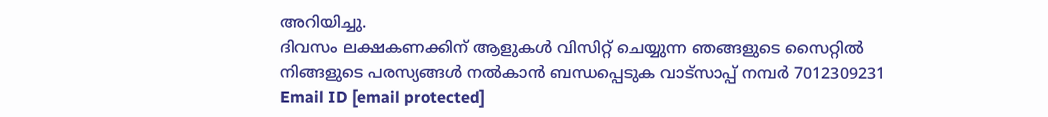അറിയിച്ചു.
ദിവസം ലക്ഷകണക്കിന് ആളുകൾ വിസിറ്റ് ചെയ്യുന്ന ഞങ്ങളുടെ സൈറ്റിൽ നിങ്ങളുടെ പരസ്യങ്ങൾ നൽകാൻ ബന്ധപ്പെടുക വാട്സാപ്പ് നമ്പർ 7012309231 Email ID [email protected]